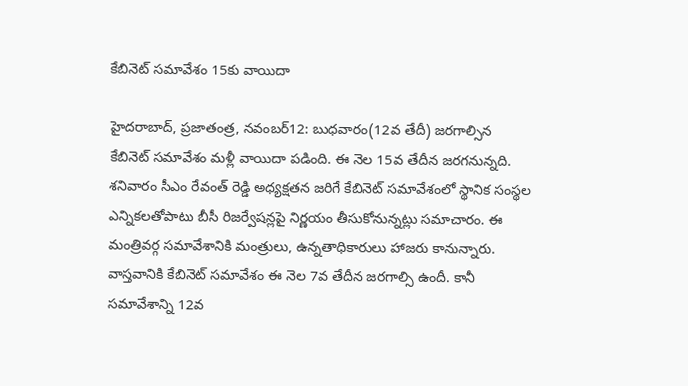కేబినెట్‌ ‌సమావేశం 15కు వాయిదా

హైదరాబాద్‌, ప్రజాతంత్ర, నవంబర్‌12: బుధవారం(12వ తేదీ) జరగాల్సిన కేబినెట్‌ ‌సమావేశం మళ్లీ వాయిదా పడింది. ఈ నెల 15వ తేదీన జ‌ర‌గ‌నున్న‌ది. శనివారం సీఎం రేవంత్‌ ‌రెడ్డి అధ్యక్షతన జరిగే కేబినెట్‌ ‌సమావేశంలో స్థానిక సంస్థల ఎన్నికలతోపాటు బీసీ రిజర్వేషన్లపై నిర్ణయం తీసుకోనున్నట్లు సమాచారం. ఈ మంత్రివర్గ సమావేశానికి మంత్రులు, ఉన్నతాధికారులు హాజరు కానున్నారు. వాస్తవానికి కేబినెట్‌ ‌సమావేశం ఈ నెల 7వ తేదీన జరగాల్సి ఉందీ. కానీ సమావేశాన్ని 12వ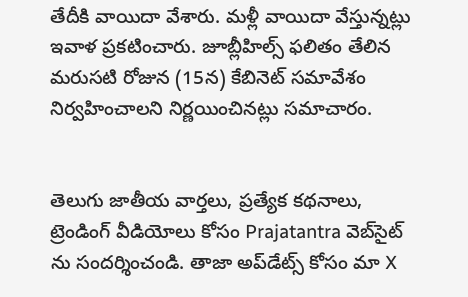తేదీకి వాయిదా వేశారు. మళ్లీ వాయిదా వేస్తున్నట్లు ఇవాళ ప్రకటించారు. జూబ్లీహిల్స్ ‌ఫలితం తేలిన మరుసటి రోజున (15న) కేబినెట్‌ ‌సమావేశం నిర్వహించాలని నిర్ణయించినట్లు సమాచారం.


తెలుగు జాతీయ వార్తలు, ప్రత్యేక కథనాలు, ట్రెండింగ్ వీడియోలు కోసం Prajatantra వెబ్‌సైట్ ను సందర్శించండి. తాజా అప్‌డేట్స్ కోసం మా X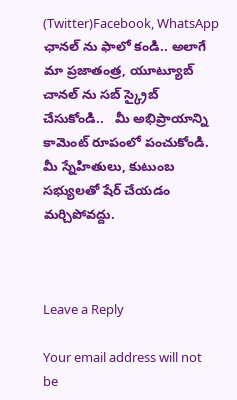(Twitter)Facebook, WhatsApp ఛానల్ ను ఫాలో కండి.. అలాగే మా ప్రజాతంత్ర, యూట్యూబ్ చానల్ ను సబ్ స్క్రైబ్ చేసుకోండి..   మీ అభిప్రాయాన్ని కామెంట్ రూపంలో పంచుకోండి. మీ స్నేహితులు, కుటుంబ సభ్యులతో షేర్ చేయడం మర్చిపోవద్దు.



Leave a Reply

Your email address will not be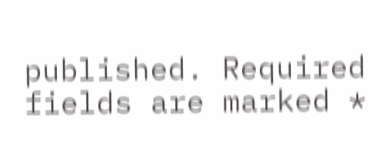published. Required fields are marked *